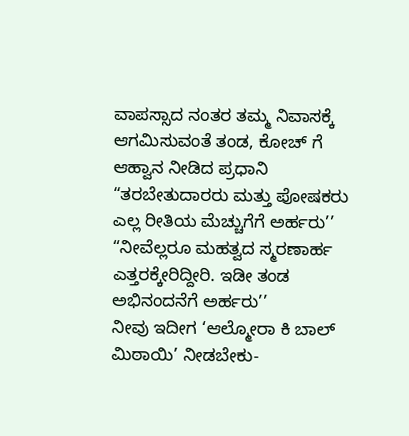ವಾಪಸ್ಸಾದ ನಂತರ ತಮ್ಮ ನಿವಾಸಕ್ಕೆ ಆಗಮಿಸುವಂತೆ ತಂಡ, ಕೋಚ್ ಗೆ ಆಹ್ವಾನ ನೀಡಿದ ಪ್ರಧಾನಿ
“ತರಬೇತುದಾರರು ಮತ್ತು ಪೋಷಕರು ಎಲ್ಲ ರೀತಿಯ ಮೆಚ್ಚುಗೆಗೆ ಅರ್ಹರು’’
“ನೀವೆಲ್ಲರೂ ಮಹತ್ವದ ಸ್ಮರಣಾರ್ಹ ಎತ್ತರಕ್ಕೇರಿದ್ದೀರಿ. ಇಡೀ ತಂಡ ಅಭಿನಂದನೆಗೆ ಅರ್ಹರು’’
ನೀವು ಇದೀಗ ‘ಆಲ್ಮೋರಾ ಕಿ ಬಾಲ್ ಮಿಠಾಯಿ’ ನೀಡಬೇಕು-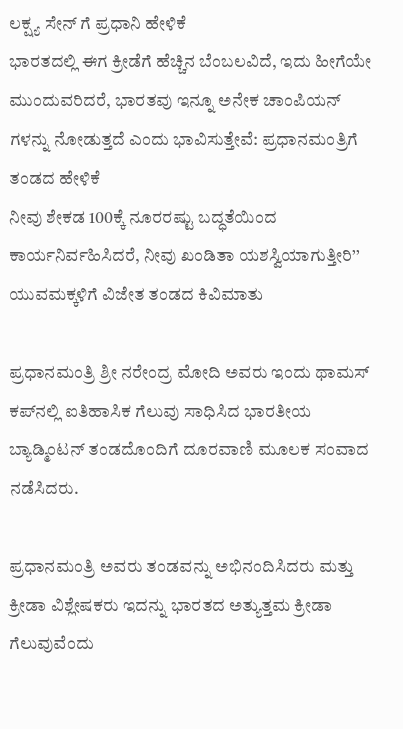ಲಕ್ಷ್ಯ ಸೇನ್ ಗೆ ಪ್ರಧಾನಿ ಹೇಳಿಕೆ
ಭಾರತದಲ್ಲಿ ಈಗ ಕ್ರೀಡೆಗೆ ಹೆಚ್ಚಿನ ಬೆಂಬಲವಿದೆ, ಇದು ಹೀಗೆಯೇ ಮುಂದುವರಿದರೆ, ಭಾರತವು ಇನ್ನೂ ಅನೇಕ ಚಾಂಪಿಯನ್ ಗಳನ್ನು ನೋಡುತ್ತದೆ ಎಂದು ಭಾವಿಸುತ್ತೇವೆ: ಪ್ರಧಾನಮಂತ್ರಿಗೆ ತಂಡದ ಹೇಳಿಕೆ
ನೀವು ಶೇಕಡ 100ಕ್ಕೆ ನೂರರಷ್ಟು ಬದ್ಧತೆಯಿಂದ ಕಾರ್ಯನಿರ್ವಹಿಸಿದರೆ, ನೀವು ಖಂಡಿತಾ ಯಶಸ್ವಿಯಾಗುತ್ತೀರಿ’’ ಯುವಮಕ್ಕಳಿಗೆ ವಿಜೇತ ತಂಡದ ಕಿವಿಮಾತು

ಪ್ರಧಾನಮಂತ್ರಿ ಶ್ರೀ ನರೇಂದ್ರ ಮೋದಿ ಅವರು ಇಂದು ಥಾಮಸ್ ಕಪ್‌ನಲ್ಲಿ ಐತಿಹಾಸಿಕ ಗೆಲುವು ಸಾಧಿಸಿದ ಭಾರತೀಯ ಬ್ಯಾಡ್ಮಿಂಟನ್ ತಂಡದೊಂದಿಗೆ ದೂರವಾಣಿ ಮೂಲಕ ಸಂವಾದ ನಡೆಸಿದರು.

ಪ್ರಧಾನಮಂತ್ರಿ ಅವರು ತಂಡವನ್ನು ಅಭಿನಂದಿಸಿದರು ಮತ್ತು ಕ್ರೀಡಾ ವಿಶ್ಲೇಷಕರು ಇದನ್ನು ಭಾರತದ ಅತ್ಯುತ್ತಮ ಕ್ರೀಡಾ ಗೆಲುವುವೆಂದು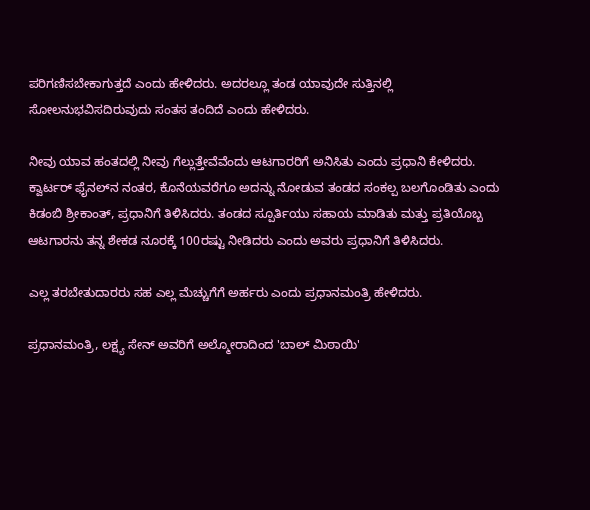ಪರಿಗಣಿಸಬೇಕಾಗುತ್ತದೆ ಎಂದು ಹೇಳಿದರು. ಅದರಲ್ಲೂ ತಂಡ ಯಾವುದೇ ಸುತ್ತಿನಲ್ಲಿ ಸೋಲನುಭವಿಸದಿರುವುದು ಸಂತಸ ತಂದಿದೆ ಎಂದು ಹೇಳಿದರು.

ನೀವು ಯಾವ ಹಂತದಲ್ಲಿ ನೀವು ಗೆಲ್ಲುತ್ತೇವೆವೆಂದು ಆಟಗಾರರಿಗೆ ಅನಿಸಿತು ಎಂದು ಪ್ರಧಾನಿ ಕೇಳಿದರು. ಕ್ವಾರ್ಟರ್ ಫೈನಲ್‌ನ ನಂತರ, ಕೊನೆಯವರೆಗೂ ಅದನ್ನು ನೋಡುವ ತಂಡದ ಸಂಕಲ್ಪ ಬಲಗೊಂಡಿತು ಎಂದು ಕಿಡಂಬಿ ಶ್ರೀಕಾಂತ್, ಪ್ರಧಾನಿಗೆ ತಿಳಿಸಿದರು. ತಂಡದ ಸ್ಪೂರ್ತಿಯು ಸಹಾಯ ಮಾಡಿತು ಮತ್ತು ಪ್ರತಿಯೊಬ್ಬ ಆಟಗಾರನು ತನ್ನ ಶೇಕಡ ನೂರಕ್ಕೆ 100ರಷ್ಟು ನೀಡಿದರು ಎಂದು ಅವರು ಪ್ರಧಾನಿಗೆ ತಿಳಿಸಿದರು.

ಎಲ್ಲ ತರಬೇತುದಾರರು ಸಹ ಎಲ್ಲ ಮೆಚ್ಚುಗೆಗೆ ಅರ್ಹರು ಎಂದು ಪ್ರಧಾನಮಂತ್ರಿ ಹೇಳಿದರು.

ಪ್ರಧಾನಮಂತ್ರಿ, ಲಕ್ಷ್ಯ ಸೇನ್ ಅವರಿಗೆ ಅಲ್ಮೋರಾದಿಂದ 'ಬಾಲ್ ಮಿಠಾಯಿ'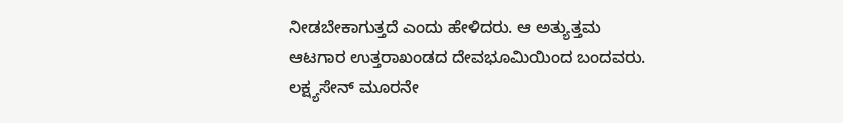ನೀಡಬೇಕಾಗುತ್ತದೆ ಎಂದು ಹೇಳಿದರು. ಆ ಅತ್ಯುತ್ತಮ ಆಟಗಾರ ಉತ್ತರಾಖಂಡದ ದೇವಭೂಮಿಯಿಂದ ಬಂದವರು. ಲಕ್ಷ್ಯಸೇನ್ ಮೂರನೇ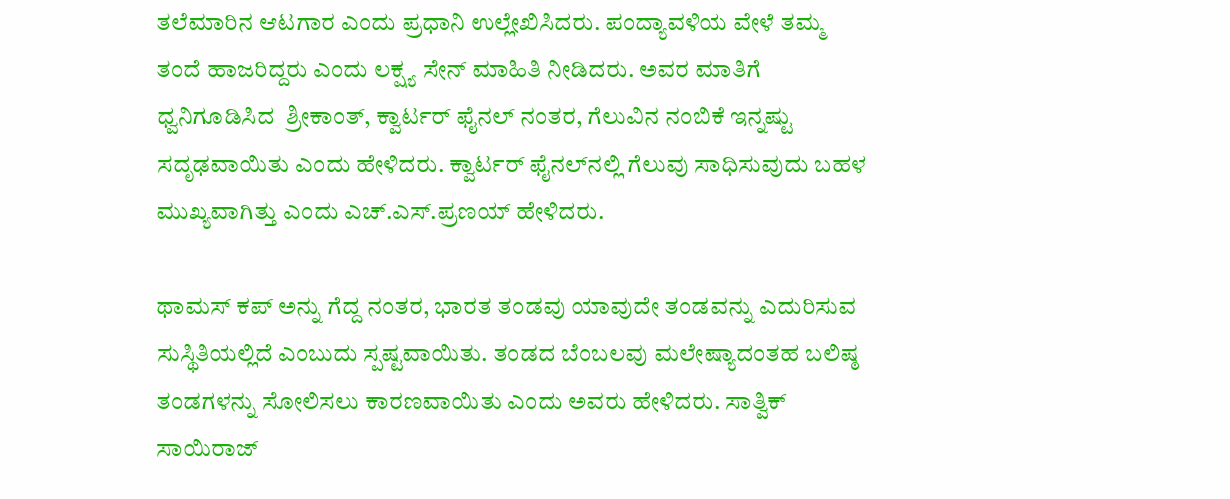ತಲೆಮಾರಿನ ಆಟಗಾರ ಎಂದು ಪ್ರಧಾನಿ ಉಲ್ಲೇಖಿಸಿದರು. ಪಂದ್ಯಾವಳಿಯ ವೇಳೆ ತಮ್ಮ ತಂದೆ ಹಾಜರಿದ್ದರು ಎಂದು ಲಕ್ಷ್ಯ ಸೇನ್ ಮಾಹಿತಿ ನೀಡಿದರು. ಅವರ ಮಾತಿಗೆ ಧ್ವನಿಗೂಡಿಸಿದ  ಶ್ರೀಕಾಂತ್‌, ಕ್ವಾರ್ಟರ್ ಫೈನಲ್‌ ನಂತರ, ಗೆಲುವಿನ ನಂಬಿಕೆ ಇನ್ನಷ್ಟು ಸದೃಢವಾಯಿತು ಎಂದು ಹೇಳಿದರು. ಕ್ವಾರ್ಟರ್ ಫೈನಲ್‌ನಲ್ಲಿ ಗೆಲುವು ಸಾಧಿಸುವುದು ಬಹಳ ಮುಖ್ಯವಾಗಿತ್ತು ಎಂದು ಎಚ್‌.ಎಸ್.ಪ್ರಣಯ್ ಹೇಳಿದರು.

ಥಾಮಸ್ ಕಪ್ ಅನ್ನು ಗೆದ್ದ ನಂತರ, ಭಾರತ ತಂಡವು ಯಾವುದೇ ತಂಡವನ್ನು ಎದುರಿಸುವ ಸುಸ್ಥಿತಿಯಲ್ಲಿದೆ ಎಂಬುದು ಸ್ಪಷ್ಟವಾಯಿತು. ತಂಡದ ಬೆಂಬಲವು ಮಲೇಷ್ಯಾದಂತಹ ಬಲಿಷ್ಠ ತಂಡಗಳನ್ನು ಸೋಲಿಸಲು ಕಾರಣವಾಯಿತು ಎಂದು ಅವರು ಹೇಳಿದರು. ಸಾತ್ವಿಕ್‌ ಸಾಯಿರಾಜ್‌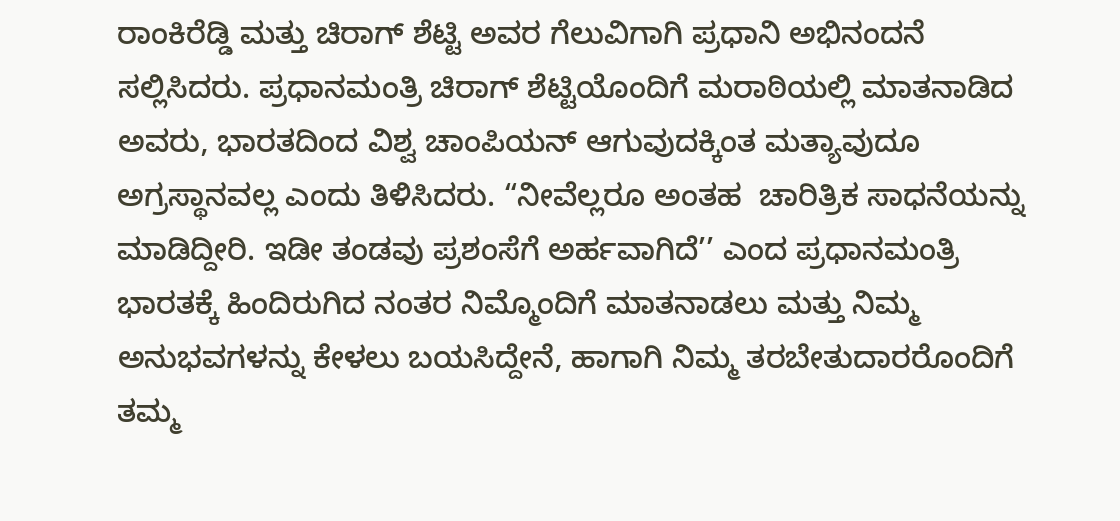ರಾಂಕಿರೆಡ್ಡಿ ಮತ್ತು ಚಿರಾಗ್‌ ಶೆಟ್ಟಿ ಅವರ ಗೆಲುವಿಗಾಗಿ ಪ್ರಧಾನಿ ಅಭಿನಂದನೆ ಸಲ್ಲಿಸಿದರು. ಪ್ರಧಾನಮಂತ್ರಿ ಚಿರಾಗ್ ಶೆಟ್ಟಿಯೊಂದಿಗೆ ಮರಾಠಿಯಲ್ಲಿ ಮಾತನಾಡಿದ ಅವರು, ಭಾರತದಿಂದ ವಿಶ್ವ ಚಾಂಪಿಯನ್ ಆಗುವುದಕ್ಕಿಂತ ಮತ್ಯಾವುದೂ ಅಗ್ರಸ್ಥಾನವಲ್ಲ ಎಂದು ತಿಳಿಸಿದರು. “ನೀವೆಲ್ಲರೂ ಅಂತಹ  ಚಾರಿತ್ರಿಕ ಸಾಧನೆಯನ್ನು ಮಾಡಿದ್ದೀರಿ. ಇಡೀ ತಂಡವು ಪ್ರಶಂಸೆಗೆ ಅರ್ಹವಾಗಿದೆ’’ ಎಂದ ಪ್ರಧಾನಮಂತ್ರಿ ಭಾರತಕ್ಕೆ ಹಿಂದಿರುಗಿದ ನಂತರ ನಿಮ್ಮೊಂದಿಗೆ ಮಾತನಾಡಲು ಮತ್ತು ನಿಮ್ಮ ಅನುಭವಗಳನ್ನು ಕೇಳಲು ಬಯಸಿದ್ದೇನೆ, ಹಾಗಾಗಿ ನಿಮ್ಮ ತರಬೇತುದಾರರೊಂದಿಗೆ ತಮ್ಮ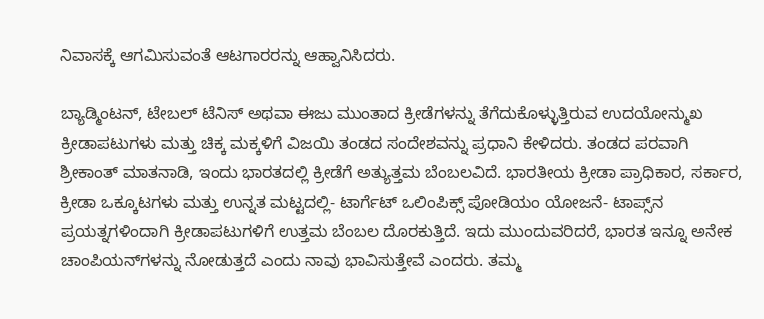ನಿವಾಸಕ್ಕೆ ಆಗಮಿಸುವಂತೆ ಆಟಗಾರರನ್ನು ಆಹ್ವಾನಿಸಿದರು.

ಬ್ಯಾಡ್ಮಿಂಟನ್, ಟೇಬಲ್ ಟೆನಿಸ್ ಅಥವಾ ಈಜು ಮುಂತಾದ ಕ್ರೀಡೆಗಳನ್ನು ತೆಗೆದುಕೊಳ್ಳುತ್ತಿರುವ ಉದಯೋನ್ಮುಖ ಕ್ರೀಡಾಪಟುಗಳು ಮತ್ತು ಚಿಕ್ಕ ಮಕ್ಕಳಿಗೆ ವಿಜಯಿ ತಂಡದ ಸಂದೇಶವನ್ನು ಪ್ರಧಾನಿ ಕೇಳಿದರು. ತಂಡದ ಪರವಾಗಿ ಶ್ರೀಕಾಂತ್ ಮಾತನಾಡಿ, ಇಂದು ಭಾರತದಲ್ಲಿ ಕ್ರೀಡೆಗೆ ಅತ್ಯುತ್ತಮ ಬೆಂಬಲವಿದೆ. ಭಾರತೀಯ ಕ್ರೀಡಾ ಪ್ರಾಧಿಕಾರ, ಸರ್ಕಾರ, ಕ್ರೀಡಾ ಒಕ್ಕೂಟಗಳು ಮತ್ತು ಉನ್ನತ ಮಟ್ಟದಲ್ಲಿ- ಟಾರ್ಗೆಟ್ ಒಲಿಂಪಿಕ್ಸ್ ಪೋಡಿಯಂ ಯೋಜನೆ- ಟಾಪ್ಸ್‌ನ ಪ್ರಯತ್ನಗಳಿಂದಾಗಿ ಕ್ರೀಡಾಪಟುಗಳಿಗೆ ಉತ್ತಮ ಬೆಂಬಲ ದೊರಕುತ್ತಿದೆ. ಇದು ಮುಂದುವರಿದರೆ, ಭಾರತ ಇನ್ನೂ ಅನೇಕ ಚಾಂಪಿಯನ್‌ಗಳನ್ನು ನೋಡುತ್ತದೆ ಎಂದು ನಾವು ಭಾವಿಸುತ್ತೇವೆ ಎಂದರು. ತಮ್ಮ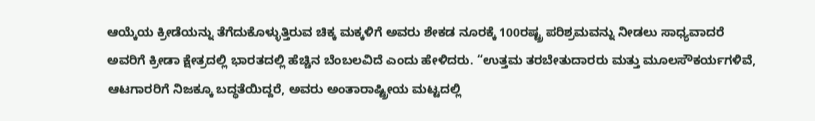ಆಯ್ಕೆಯ ಕ್ರೀಡೆಯನ್ನು ತೆಗೆದುಕೊಳ್ಳುತ್ತಿರುವ ಚಿಕ್ಕ ಮಕ್ಕಳಿಗೆ ಅವರು ಶೇಕಡ ನೂರಕ್ಕೆ 100ರಷ್ಟ್ರ ಪರಿಶ್ರಮವನ್ನು ನೀಡಲು ಸಾಧ್ಯವಾದರೆ ಅವರಿಗೆ ಕ್ರೀಡಾ ಕ್ಷೇತ್ರದಲ್ಲಿ ಭಾರತದಲ್ಲಿ ಹೆಚ್ಚಿನ ಬೆಂಬಲವಿದೆ ಎಂದು ಹೇಳಿದರು. “ಉತ್ತಮ ತರಬೇತುದಾರರು ಮತ್ತು ಮೂಲಸೌಕರ್ಯಗಳಿವೆ, ಆಟಗಾರರಿಗೆ ನಿಜಕ್ಕೂ ಬದ್ಧತೆಯಿದ್ದರೆ, ಅವರು ಅಂತಾರಾಷ್ಟ್ರೀಯ ಮಟ್ಟದಲ್ಲಿ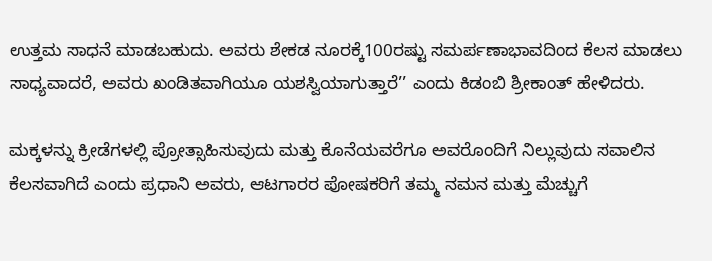ಉತ್ತಮ ಸಾಧನೆ ಮಾಡಬಹುದು. ಅವರು ಶೇಕಡ ನೂರಕ್ಕೆ100ರಷ್ಟು ಸಮರ್ಪಣಾಭಾವದಿಂದ ಕೆಲಸ ಮಾಡಲು ಸಾಧ್ಯವಾದರೆ, ಅವರು ಖಂಡಿತವಾಗಿಯೂ ಯಶಸ್ವಿಯಾಗುತ್ತಾರೆ’’ ಎಂದು ಕಿಡಂಬಿ ಶ್ರೀಕಾಂತ್ ಹೇಳಿದರು.

ಮಕ್ಕಳನ್ನು ಕ್ರೀಡೆಗಳಲ್ಲಿ ಪ್ರೋತ್ಸಾಹಿಸುವುದು ಮತ್ತು ಕೊನೆಯವರೆಗೂ ಅವರೊಂದಿಗೆ ನಿಲ್ಲುವುದು ಸವಾಲಿನ ಕೆಲಸವಾಗಿದೆ ಎಂದು ಪ್ರಧಾನಿ ಅವರು, ಆಟಗಾರರ ಪೋಷಕರಿಗೆ ತಮ್ಮ ನಮನ ಮತ್ತು ಮೆಚ್ಚುಗೆ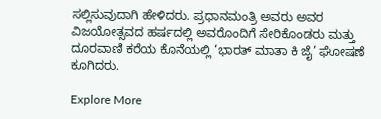ಸಲ್ಲಿಸುವುದಾಗಿ ಹೇಳಿದರು. ಪ್ರಧಾನಮಂತ್ರಿ ಅವರು ಅವರ ವಿಜಯೋತ್ಸವದ ಹರ್ಷದಲ್ಲಿ ಅವರೊಂದಿಗೆ ಸೇರಿಕೊಂಡರು ಮತ್ತು ದೂರವಾಣಿ ಕರೆಯ ಕೊನೆಯಲ್ಲಿ ‘ಭಾರತ್ ಮಾತಾ ಕಿ ಜೈ’ ಘೋಷಣೆ ಕೂಗಿದರು.

Explore More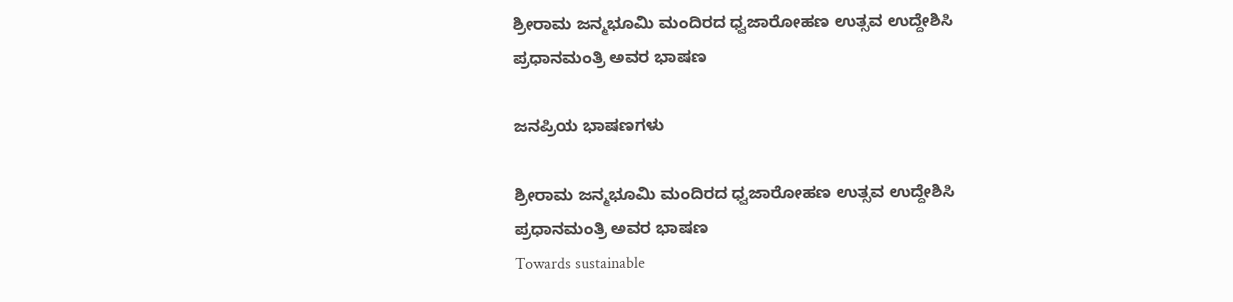ಶ್ರೀರಾಮ ಜನ್ಮಭೂಮಿ ಮಂದಿರದ ಧ್ವಜಾರೋಹಣ ಉತ್ಸವ ಉದ್ದೇಶಿಸಿ ಪ್ರಧಾನಮಂತ್ರಿ ಅವರ ಭಾಷಣ

ಜನಪ್ರಿಯ ಭಾಷಣಗಳು

ಶ್ರೀರಾಮ ಜನ್ಮಭೂಮಿ ಮಂದಿರದ ಧ್ವಜಾರೋಹಣ ಉತ್ಸವ ಉದ್ದೇಶಿಸಿ ಪ್ರಧಾನಮಂತ್ರಿ ಅವರ ಭಾಷಣ
Towards sustainable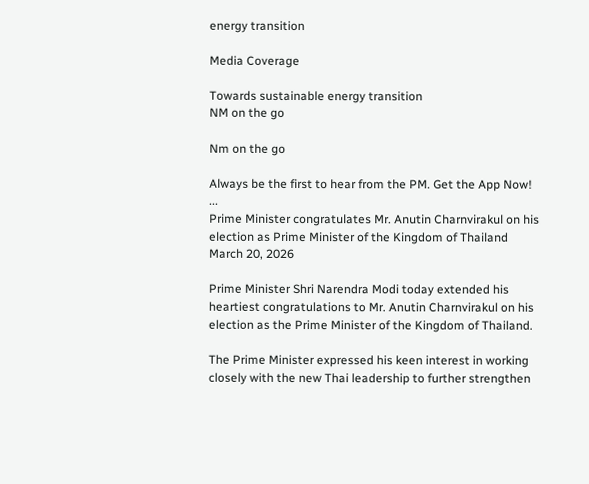energy transition

Media Coverage

Towards sustainable energy transition
NM on the go

Nm on the go

Always be the first to hear from the PM. Get the App Now!
...
Prime Minister congratulates Mr. Anutin Charnvirakul on his election as Prime Minister of the Kingdom of Thailand
March 20, 2026

Prime Minister Shri Narendra Modi today extended his heartiest congratulations to Mr. Anutin Charnvirakul on his election as the Prime Minister of the Kingdom of Thailand.

The Prime Minister expressed his keen interest in working closely with the new Thai leadership to further strengthen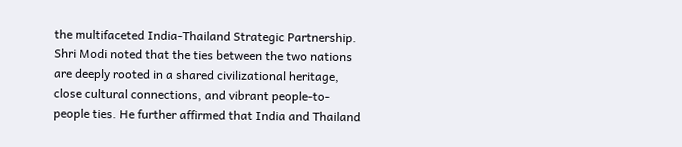the multifaceted India-Thailand Strategic Partnership. Shri Modi noted that the ties between the two nations are deeply rooted in a shared civilizational heritage, close cultural connections, and vibrant people-to-people ties. He further affirmed that India and Thailand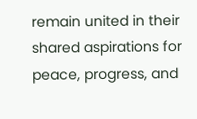remain united in their shared aspirations for peace, progress, and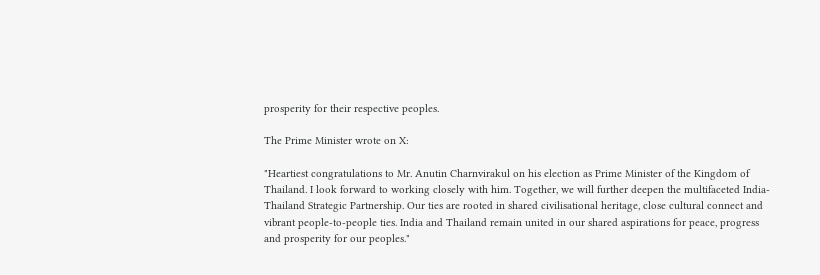prosperity for their respective peoples.

The Prime Minister wrote on X:

"Heartiest congratulations to Mr. Anutin Charnvirakul on his election as Prime Minister of the Kingdom of Thailand. I look forward to working closely with him. Together, we will further deepen the multifaceted India-Thailand Strategic Partnership. Our ties are rooted in shared civilisational heritage, close cultural connect and vibrant people-to-people ties. India and Thailand remain united in our shared aspirations for peace, progress and prosperity for our peoples."